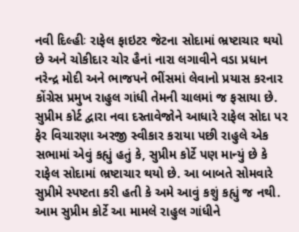નવી દિલ્હીઃ રાફેલ ફાઇટર જેટના સોદામાં ભ્રષ્ટાચાર થયો છે અને ચોકીદાર ચોર હૈનાં નારા લગાવીને વડા પ્રધાન નરેન્દ્ર મોદી અને ભાજપને ભીંસમાં લેવાનો પ્રયાસ કરનાર કોંગ્રેસ પ્રમુખ રાહુલ ગાંધી તેમની ચાલમાં જ ફસાયા છે.
સુપ્રીમ કોર્ટ દ્વારા નવા દસ્તાવેજોને આધારે રાફેલ સોદા પર ફેર વિચારણા અરજી સ્વીકાર કરાયા પછી રાહુલે એક સભામાં એવું કહ્યું હતું કે, સુપ્રીમ કોર્ટે પણ માન્યું છે કે રાફેલ સોદામાં ભ્રષ્ટાચાર થયો છે. આ બાબતે સોમવારે સુપ્રીમે સ્પષ્ટતા કરી હતી કે અમે આવું કશું કહ્યું જ નથી. આમ સુપ્રીમ કોર્ટે આ મામલે રાહુલ ગાંધીને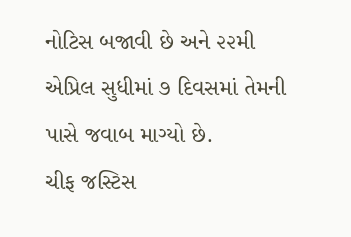નોટિસ બજાવી છે અને ૨૨મી એપ્રિલ સુધીમાં ૭ દિવસમાં તેમની પાસે જવાબ માગ્યો છે.
ચીફ જસ્ટિસ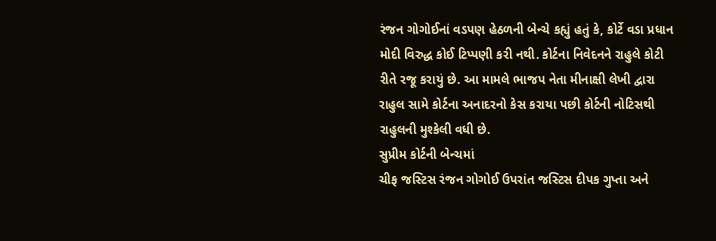રંજન ગોગોઈનાં વડપણ હેઠળની બેન્ચે કહ્યું હતું કે, કોર્ટે વડા પ્રધાન મોદી વિરુદ્ધ કોઈ ટિપ્પણી કરી નથી. કોર્ટના નિવેદનને રાહુલે કોટી રીતે રજૂ કરાયું છે. આ મામલે ભાજપ નેતા મીનાક્ષી લેખી દ્વારા રાહુલ સામે કોર્ટના અનાદરનો કેસ કરાયા પછી કોર્ટની નોટિસથી રાહુલની મુશ્કેલી વધી છે.
સુપ્રીમ કોર્ટની બેન્ચમાં
ચીફ જસ્ટિસ રંજન ગોગોઈ ઉપરાંત જસ્ટિસ દીપક ગુપ્તા અને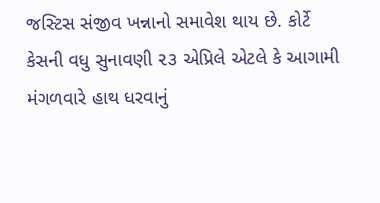જસ્ટિસ સંજીવ ખન્નાનો સમાવેશ થાય છે. કોર્ટે
કેસની વધુ સુનાવણી ૨૩ એપ્રિલે એટલે કે આગામી મંગળવારે હાથ ધરવાનું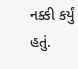નક્કી કર્યું હતું.